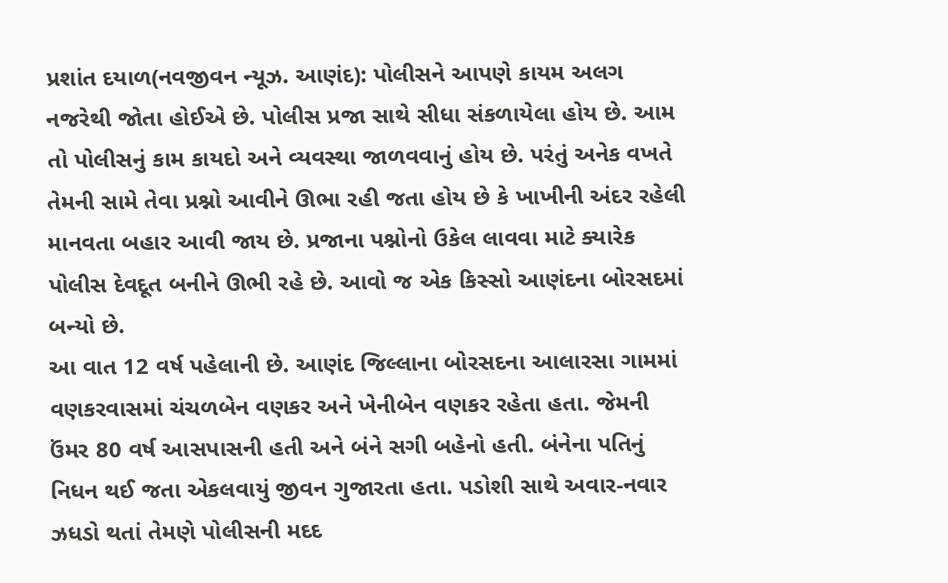પ્રશાંત દયાળ(નવજીવન ન્યૂઝ. આણંદ): પોલીસને આપણે કાયમ અલગ નજરેથી જોતા હોઈએ છે. પોલીસ પ્રજા સાથે સીધા સંકળાયેલા હોય છે. આમ તો પોલીસનું કામ કાયદો અને વ્યવસ્થા જાળવવાનું હોય છે. પરંતું અનેક વખતે તેમની સામે તેવા પ્રશ્નો આવીને ઊભા રહી જતા હોય છે કે ખાખીની અંદર રહેલી માનવતા બહાર આવી જાય છે. પ્રજાના પશ્નોનો ઉકેલ લાવવા માટે ક્યારેક પોલીસ દેવદૂત બનીને ઊભી રહે છે. આવો જ એક કિસ્સો આણંદના બોરસદમાં બન્યો છે.
આ વાત 12 વર્ષ પહેલાની છે. આણંદ જિલ્લાના બોરસદના આલારસા ગામમાં વણકરવાસમાં ચંચળબેન વણકર અને ખેનીબેન વણકર રહેતા હતા. જેમની ઉંમર 80 વર્ષ આસપાસની હતી અને બંને સગી બહેનો હતી. બંનેના પતિનું નિધન થઈ જતા એકલવાયું જીવન ગુજારતા હતા. પડોશી સાથે અવાર-નવાર ઝધડો થતાં તેમણે પોલીસની મદદ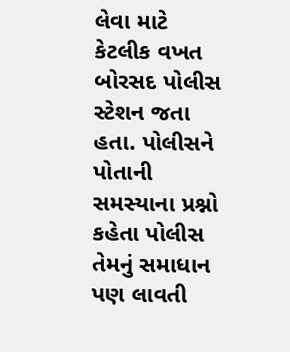લેવા માટે કેટલીક વખત બોરસદ પોલીસ સ્ટેશન જતા હતા. પોલીસને પોતાની સમસ્યાના પ્રશ્નો કહેતા પોલીસ તેમનું સમાધાન પણ લાવતી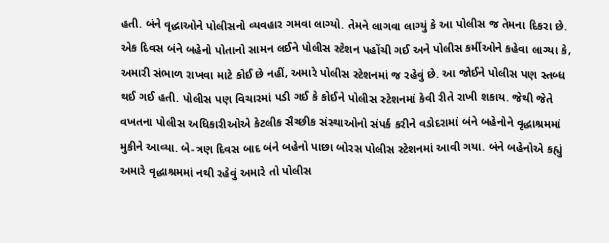હતી. બંને વૃદ્ધાઓને પોલીસનો વ્યવહાર ગમવા લાગ્યો. તેમને લાગવા લાગ્યું કે આ પોલીસ જ તેમના દિકરા છે.
એક દિવસ બંને બહેનો પોતાનો સામન લઈને પોલીસ સ્ટેશન પહોંચી ગઈ અને પોલીસ કર્મીઓને કહેવા લાગ્યા કે, અમારી સંભાળ રાખવા માટે કોઈ છે નહીં, અમારે પોલીસ સ્ટેશનમાં જ રહેવું છે. આ જોઈને પોલીસ પણ સ્તબ્ધ થઈ ગઈ હતી. પોલીસ પણ વિચારમાં પડી ગઈ કે કોઈને પોલીસ સ્ટેશનમાં કેવી રીતે રાખી શકાય. જેથી જેતે વખતના પોલીસ અધિકારીઓએ કેટલીક સૈચ્છીક સંસ્થાઓનો સંપર્ક કરીને વડોદરામાં બંને બહેનોને વૃદ્ધાશ્રમમાં મુકીને આવ્યા. બે-ત્રણ દિવસ બાદ બંને બહેનો પાછા બોરસ પોલીસ સ્ટેશનમાં આવી ગયા. બંને બહેનોએ કહ્યું અમારે વૃદ્ધાશ્રમમાં નથી રહેવું અમારે તો પોલીસ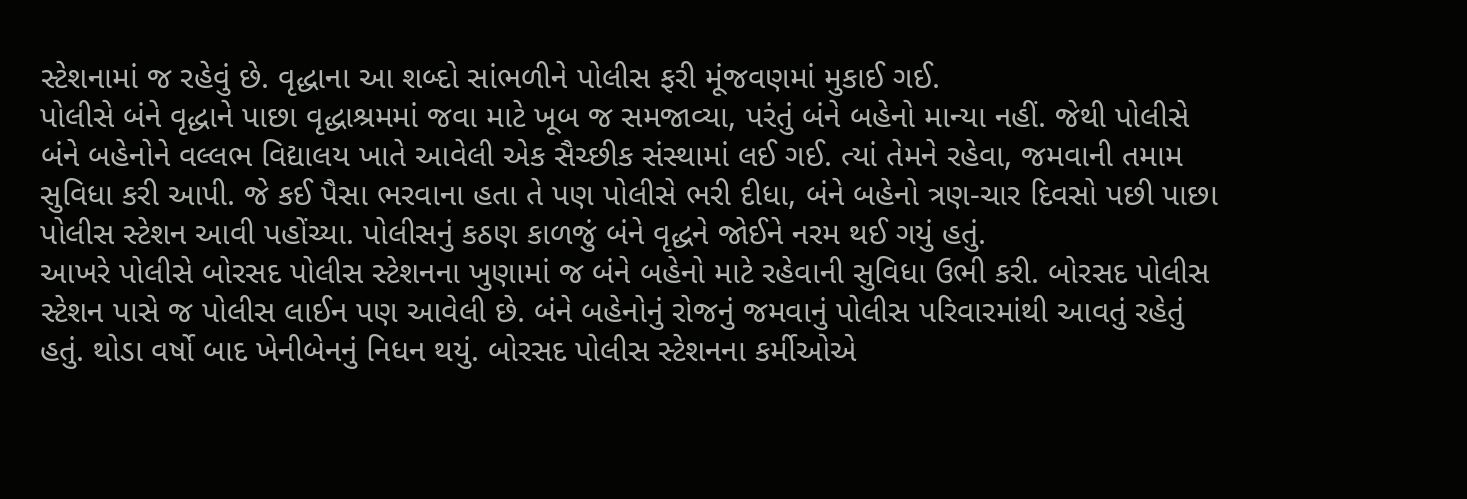સ્ટેશનામાં જ રહેવું છે. વૃદ્ધાના આ શબ્દો સાંભળીને પોલીસ ફરી મૂંજવણમાં મુકાઈ ગઈ.
પોલીસે બંને વૃદ્ધાને પાછા વૃદ્ધાશ્રમમાં જવા માટે ખૂબ જ સમજાવ્યા, પરંતું બંને બહેનો માન્યા નહીં. જેથી પોલીસે બંને બહેનોને વલ્લભ વિદ્યાલય ખાતે આવેલી એક સૈચ્છીક સંસ્થામાં લઈ ગઈ. ત્યાં તેમને રહેવા, જમવાની તમામ સુવિધા કરી આપી. જે કઈ પૈસા ભરવાના હતા તે પણ પોલીસે ભરી દીધા, બંને બહેનો ત્રણ-ચાર દિવસો પછી પાછા પોલીસ સ્ટેશન આવી પહોંચ્યા. પોલીસનું કઠણ કાળજું બંને વૃદ્ધને જોઈને નરમ થઈ ગયું હતું.
આખરે પોલીસે બોરસદ પોલીસ સ્ટેશનના ખુણામાં જ બંને બહેનો માટે રહેવાની સુવિધા ઉભી કરી. બોરસદ પોલીસ સ્ટેશન પાસે જ પોલીસ લાઈન પણ આવેલી છે. બંને બહેનોનું રોજનું જમવાનું પોલીસ પરિવારમાંથી આવતું રહેતું હતું. થોડા વર્ષો બાદ ખેનીબેનનું નિધન થયું. બોરસદ પોલીસ સ્ટેશનના કર્મીઓએ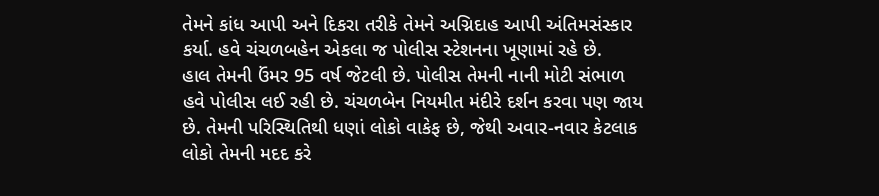તેમને કાંધ આપી અને દિકરા તરીકે તેમને અગ્નિદાહ આપી અંતિમસંસ્કાર કર્યા. હવે ચંચળબહેન એકલા જ પોલીસ સ્ટેશનના ખૂણામાં રહે છે.
હાલ તેમની ઉંમર 95 વર્ષ જેટલી છે. પોલીસ તેમની નાની મોટી સંભાળ હવે પોલીસ લઈ રહી છે. ચંચળબેન નિયમીત મંદીરે દર્શન કરવા પણ જાય છે. તેમની પરિસ્થિતિથી ધણાં લોકો વાકેફ છે, જેથી અવાર-નવાર કેટલાક લોકો તેમની મદદ કરે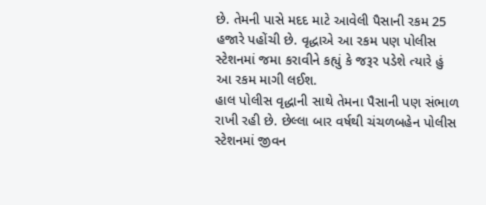છે. તેમની પાસે મદદ માટે આવેલી પૈસાની રકમ 25 હજારે પહોંચી છે. વૃદ્ધાએ આ રકમ પણ પોલીસ સ્ટેશનમાં જમા કરાવીને કહ્યું કે જરૂર પડેશે ત્યારે હું આ રકમ માગી લઈશ.
હાલ પોલીસ વૃદ્ધાની સાથે તેમના પૈસાની પણ સંભાળ રાખી રહી છે. છેલ્લા બાર વર્ષથી ચંચળબહેન પોલીસ સ્ટેશનમાં જીવન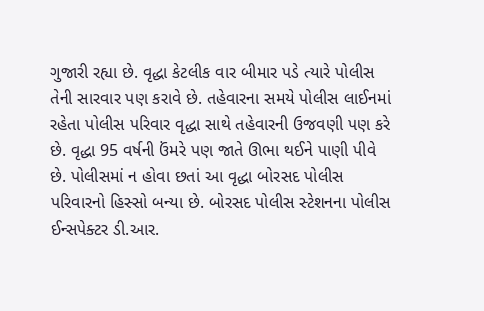ગુજારી રહ્યા છે. વૃદ્ધા કેટલીક વાર બીમાર પડે ત્યારે પોલીસ તેની સારવાર પણ કરાવે છે. તહેવારના સમયે પોલીસ લાઈનમાં રહેતા પોલીસ પરિવાર વૃદ્ધા સાથે તહેવારની ઉજવણી પણ કરે છે. વૃદ્ધા 95 વર્ષની ઉંમરે પણ જાતે ઊભા થઈને પાણી પીવે છે. પોલીસમાં ન હોવા છતાં આ વૃદ્ધા બોરસદ પોલીસ પરિવારનો હિસ્સો બન્યા છે. બોરસદ પોલીસ સ્ટેશનના પોલીસ ઈન્સપેક્ટર ડી.આર.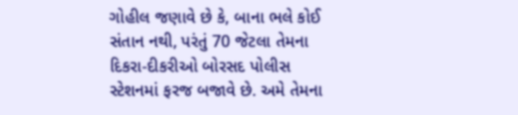ગોહીલ જણાવે છે કે, બાના ભલે કોઈ સંતાન નથી, પરંતું 70 જેટલા તેમના દિકરા-દીકરીઓ બોરસદ પોલીસ સ્ટેશનમાં ફરજ બજાવે છે. અમે તેમના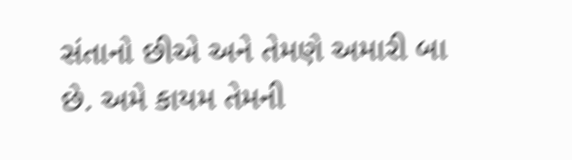સંતાનો છીએ અને તેમણે અમારી બા છે. અમે કાયમ તેમની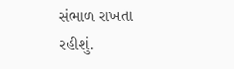સંભાળ રાખતા રહીશું.